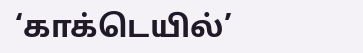‘காக்டெயில்’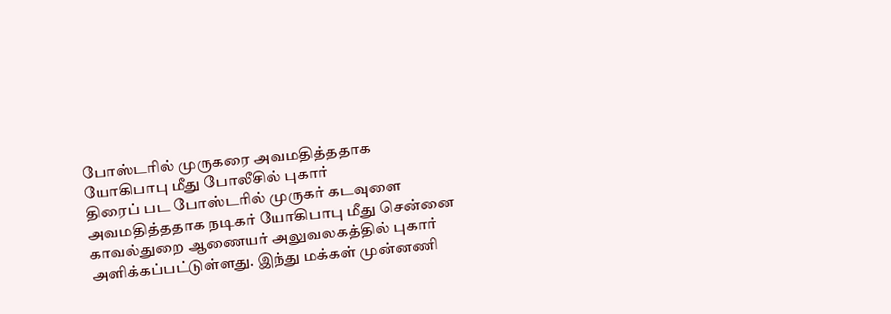போஸ்டரில் முருகரை அவமதித்ததாக யோகிபாபு மீது போலீசில் புகார்
திரைப் பட போஸ்டரில் முருகர் கடவுளை அவமதித்ததாக நடிகர் யோகிபாபு மீது சென்னை காவல்துறை ஆணையர் அலுவலகத்தில் புகார் அளிக்கப்பட்டுள்ளது. இந்து மக்கள் முன்னணி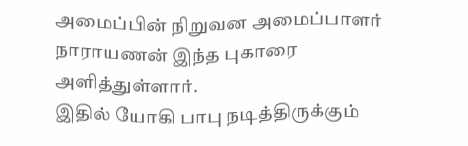அமைப்பின் நிறுவன அமைப்பாளர் நாராயணன் இந்த புகாரை அளித்துள்ளார்.
இதில் யோகி பாபு நடித்திருக்கும்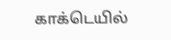காக்டெயில்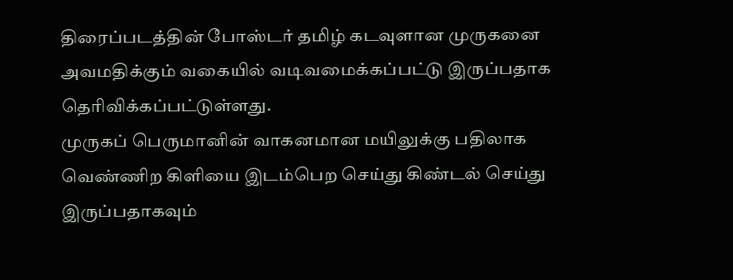திரைப்படத்தின் போஸ்டர் தமிழ் கடவுளான முருகனை அவமதிக்கும் வகையில் வடிவமைக்கப்பட்டு இருப்பதாக தெரிவிக்கப்பட்டுள்ளது.
முருகப் பெருமானின் வாகனமான மயிலுக்கு பதிலாக வெண்ணிற கிளியை இடம்பெற செய்து கிண்டல் செய்து இருப்பதாகவும்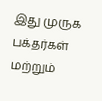இது முருக பக்தர்கள் மற்றும்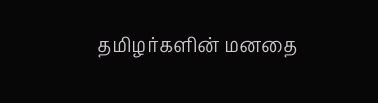தமிழர்களின் மனதை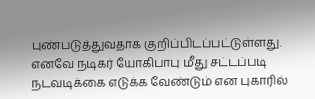புண்படுத்துவதாக குறிப்பிடப்பட்டுள்ளது. எனவே நடிகர் யோகிபாபு மீது சட்டப்படி நடவடிக்கை எடுக்க வேண்டும் என புகாரில்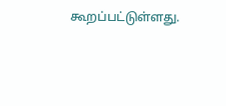கூறப்பட்டுள்ளது.